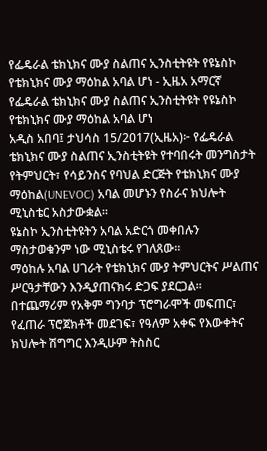የፌዴራል ቴክኒክና ሙያ ስልጠና ኢንስቲትዩት የዩኔስኮ የቴክኒክና ሙያ ማዕከል አባል ሆነ - ኢዜአ አማርኛ
የፌዴራል ቴክኒክና ሙያ ስልጠና ኢንስቲትዩት የዩኔስኮ የቴክኒክና ሙያ ማዕከል አባል ሆነ
አዲስ አበባ፤ ታህሳስ 15/2017(ኢዜአ)፦ የፌዴራል ቴክኒክና ሙያ ስልጠና ኢንስቲትዩት የተባበሩት መንግስታት የትምህርት፣ የሳይንስና የባህል ድርጅት የቴክኒክና ሙያ ማዕከል(UNEVOC) አባል መሆኑን የስራና ክህሎት ሚኒስቴር አስታውቋል።
ዩኔስኮ ኢንስቲትዩትን አባል አድርጎ መቀበሉን ማስታወቁንም ነው ሚኒስቴሩ የገለጸው።
ማዕከሉ አባል ሀገራት የቴክኒክና ሙያ ትምህርትና ሥልጠና ሥርዓታቸውን እንዲያጠናክሩ ድጋፍ ያደርጋል።
በተጨማሪም የአቅም ግንባታ ፕሮግራሞች መፍጠር፣ የፈጠራ ፕሮጀክቶች መደገፍ፣ የዓለም አቀፍ የእውቀትና ክህሎት ሽግግር እንዲሁም ትስስር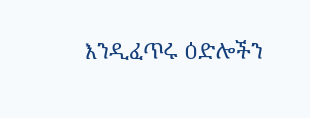እንዲፈጥሩ ዕድሎችን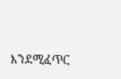እንደሚፈጥር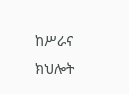ከሥራና ክህሎት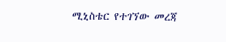ሚኒስቴር የተገኘው መረጃ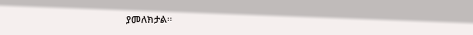ያመለክታል።